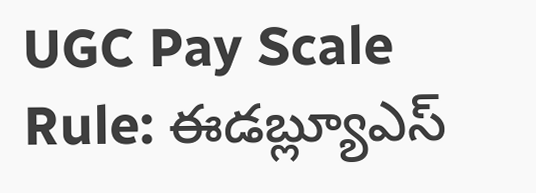UGC Pay Scale Rule: ఈడబ్ల్యూఎస్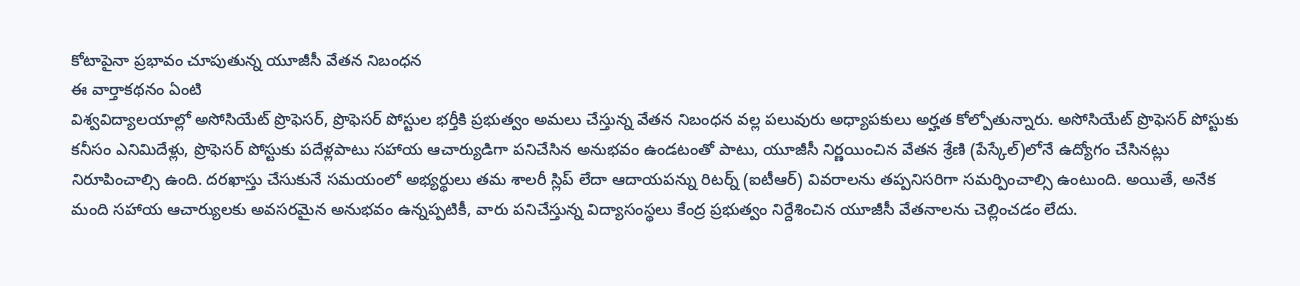కోటాపైనా ప్రభావం చూపుతున్న యూజీసీ వేతన నిబంధన
ఈ వార్తాకథనం ఏంటి
విశ్వవిద్యాలయాల్లో అసోసియేట్ ప్రొఫెసర్, ప్రొఫెసర్ పోస్టుల భర్తీకి ప్రభుత్వం అమలు చేస్తున్న వేతన నిబంధన వల్ల పలువురు అధ్యాపకులు అర్హత కోల్పోతున్నారు. అసోసియేట్ ప్రొఫెసర్ పోస్టుకు కనీసం ఎనిమిదేళ్లు, ప్రొఫెసర్ పోస్టుకు పదేళ్లపాటు సహాయ ఆచార్యుడిగా పనిచేసిన అనుభవం ఉండటంతో పాటు, యూజీసీ నిర్ణయించిన వేతన శ్రేణి (పేస్కేల్)లోనే ఉద్యోగం చేసినట్లు నిరూపించాల్సి ఉంది. దరఖాస్తు చేసుకునే సమయంలో అభ్యర్థులు తమ శాలరీ స్లిప్ లేదా ఆదాయపన్ను రిటర్న్ (ఐటీఆర్) వివరాలను తప్పనిసరిగా సమర్పించాల్సి ఉంటుంది. అయితే, అనేక మంది సహాయ ఆచార్యులకు అవసరమైన అనుభవం ఉన్నప్పటికీ, వారు పనిచేస్తున్న విద్యాసంస్థలు కేంద్ర ప్రభుత్వం నిర్దేశించిన యూజీసీ వేతనాలను చెల్లించడం లేదు.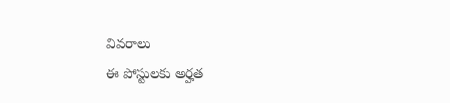వివరాలు
ఈ పోస్టులకు అర్హత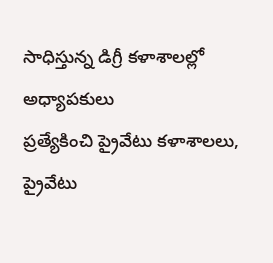సాధిస్తున్న డిగ్రీ కళాశాలల్లో అధ్యాపకులు
ప్రత్యేకించి ప్రైవేటు కళాశాలలు, ప్రైవేటు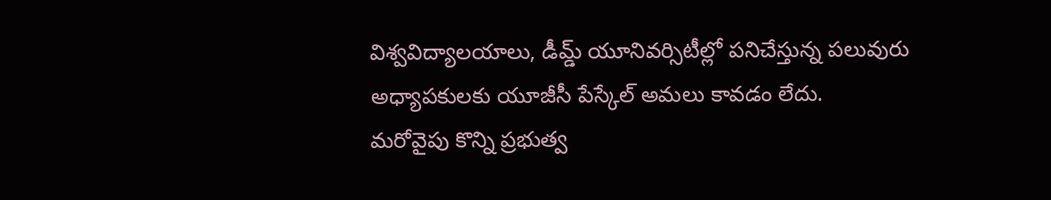విశ్వవిద్యాలయాలు, డీమ్డ్ యూనివర్సిటీల్లో పనిచేస్తున్న పలువురు అధ్యాపకులకు యూజీసీ పేస్కేల్ అమలు కావడం లేదు.
మరోవైపు కొన్ని ప్రభుత్వ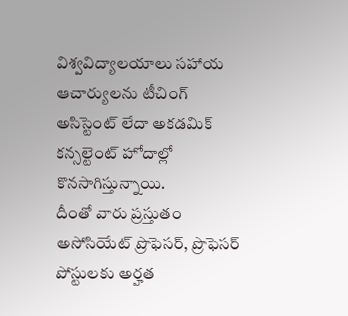విశ్వవిద్యాలయాలు సహాయ ఆచార్యులను టీచింగ్ అసిస్టెంట్ లేదా అకడమిక్ కన్సల్టెంట్ హోదాల్లో కొనసాగిస్తున్నాయి.
దీంతో వారు ప్రస్తుతం అసోసియేట్ ప్రొఫెసర్, ప్రొఫెసర్ పోస్టులకు అర్హత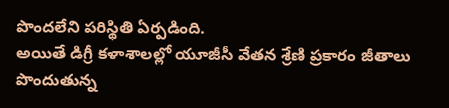పొందలేని పరిస్థితి ఏర్పడింది.
అయితే డిగ్రీ కళాశాలల్లో యూజీసీ వేతన శ్రేణి ప్రకారం జీతాలు పొందుతున్న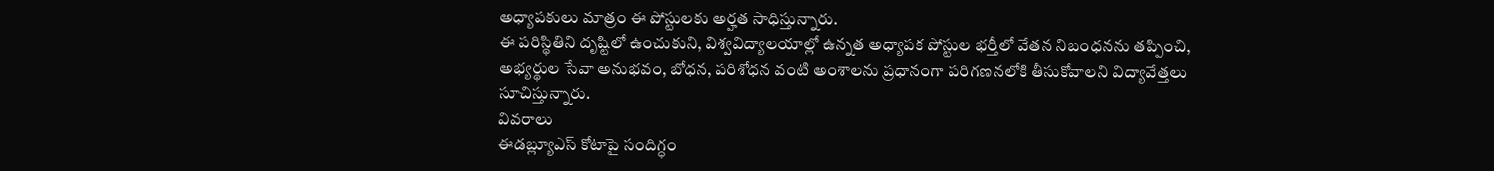అధ్యాపకులు మాత్రం ఈ పోస్టులకు అర్హత సాధిస్తున్నారు.
ఈ పరిస్థితిని దృష్టిలో ఉంచుకుని, విశ్వవిద్యాలయాల్లో ఉన్నత అధ్యాపక పోస్టుల భర్తీలో వేతన నిబంధనను తప్పించి, అభ్యర్థుల సేవా అనుభవం, బోధన, పరిశోధన వంటి అంశాలను ప్రధానంగా పరిగణనలోకి తీసుకోవాలని విద్యావేత్తలు సూచిస్తున్నారు.
వివరాలు
ఈడబ్ల్యూఎస్ కోటాపై సందిగ్ధం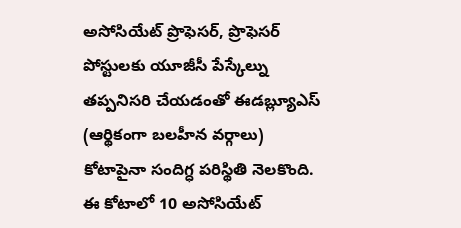అసోసియేట్ ప్రొఫెసర్, ప్రొఫెసర్ పోస్టులకు యూజీసీ పేస్కేల్ను తప్పనిసరి చేయడంతో ఈడబ్ల్యూఎస్ (ఆర్థికంగా బలహీన వర్గాలు) కోటాపైనా సందిగ్ధ పరిస్థితి నెలకొంది.
ఈ కోటాలో 10 అసోసియేట్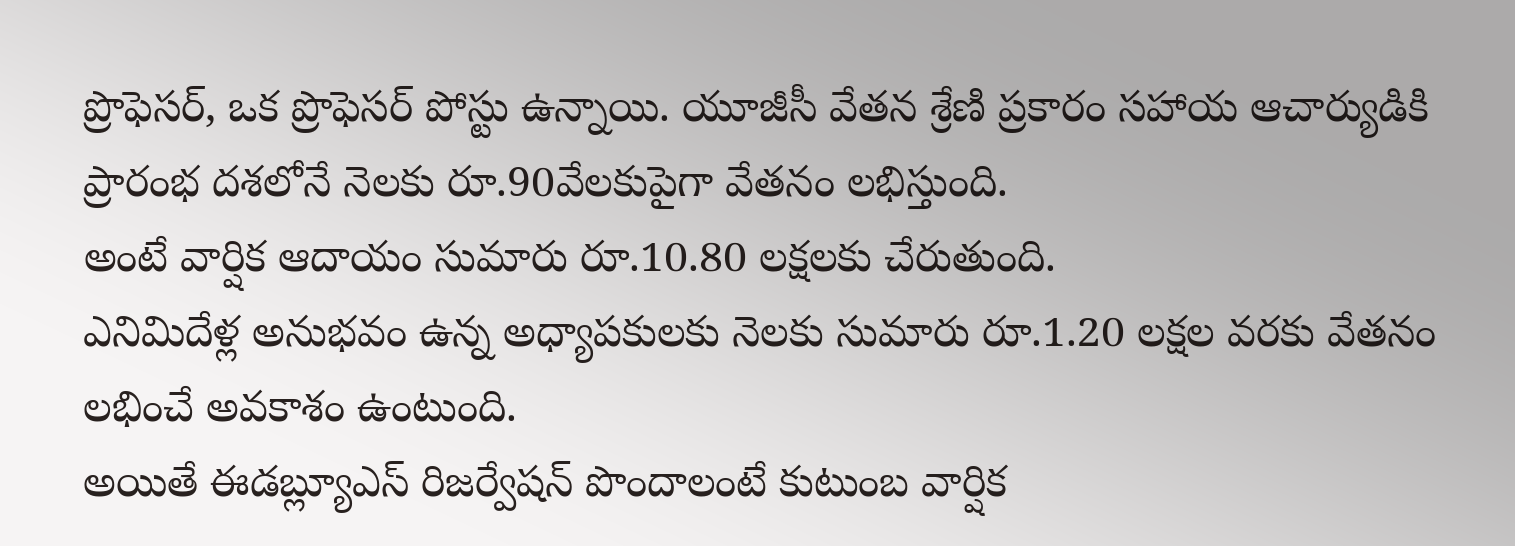ప్రొఫెసర్, ఒక ప్రొఫెసర్ పోస్టు ఉన్నాయి. యూజీసీ వేతన శ్రేణి ప్రకారం సహాయ ఆచార్యుడికి ప్రారంభ దశలోనే నెలకు రూ.90వేలకుపైగా వేతనం లభిస్తుంది.
అంటే వార్షిక ఆదాయం సుమారు రూ.10.80 లక్షలకు చేరుతుంది.
ఎనిమిదేళ్ల అనుభవం ఉన్న అధ్యాపకులకు నెలకు సుమారు రూ.1.20 లక్షల వరకు వేతనం లభించే అవకాశం ఉంటుంది.
అయితే ఈడబ్ల్యూఎస్ రిజర్వేషన్ పొందాలంటే కుటుంబ వార్షిక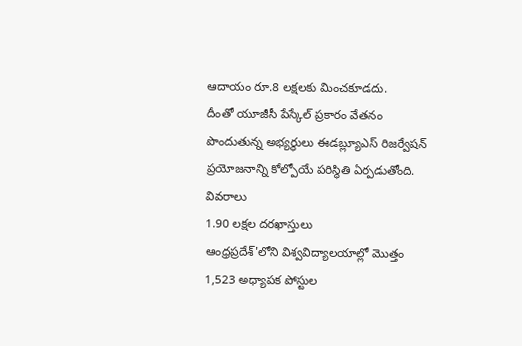ఆదాయం రూ.8 లక్షలకు మించకూడదు.
దీంతో యూజీసీ పేస్కేల్ ప్రకారం వేతనం పొందుతున్న అభ్యర్థులు ఈడబ్ల్యూఎస్ రిజర్వేషన్ ప్రయోజనాన్ని కోల్పోయే పరిస్థితి ఏర్పడుతోంది.
వివరాలు
1.90 లక్షల దరఖాస్తులు
ఆంధ్రప్రదేశ్'లోని విశ్వవిద్యాలయాల్లో మొత్తం 1,523 అధ్యాపక పోస్టుల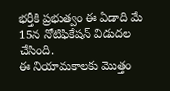భర్తీకి ప్రభుత్వం ఈ ఏడాది మే 15న నోటిఫికేషన్ విడుదల చేసింది.
ఈ నియామకాలకు మొత్తం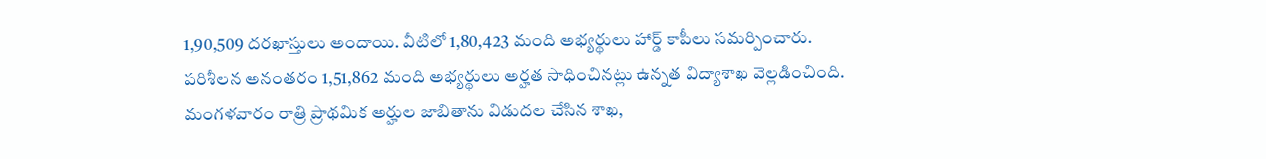1,90,509 దరఖాస్తులు అందాయి. వీటిలో 1,80,423 మంది అభ్యర్థులు హార్డ్ కాపీలు సమర్పించారు.
పరిశీలన అనంతరం 1,51,862 మంది అభ్యర్థులు అర్హత సాధించినట్లు ఉన్నత విద్యాశాఖ వెల్లడించింది.
మంగళవారం రాత్రి ప్రాథమిక అర్హుల జాబితాను విడుదల చేసిన శాఖ,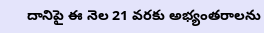దానిపై ఈ నెల 21 వరకు అభ్యంతరాలను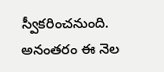స్వీకరించనుంది.
అనంతరం ఈ నెల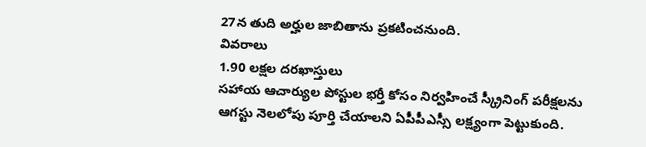27న తుది అర్హుల జాబితాను ప్రకటించనుంది.
వివరాలు
1.90 లక్షల దరఖాస్తులు
సహాయ ఆచార్యుల పోస్టుల భర్తీ కోసం నిర్వహించే స్క్రీనింగ్ పరీక్షలను ఆగస్టు నెలలోపు పూర్తి చేయాలని ఏపీపీఎస్సీ లక్ష్యంగా పెట్టుకుంది.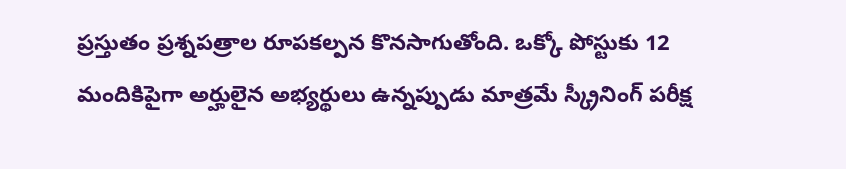ప్రస్తుతం ప్రశ్నపత్రాల రూపకల్పన కొనసాగుతోంది. ఒక్కో పోస్టుకు 12 మందికిపైగా అర్హులైన అభ్యర్థులు ఉన్నప్పుడు మాత్రమే స్క్రీనింగ్ పరీక్ష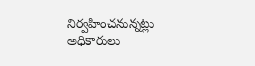నిర్వహించనున్నట్లు అధికారులు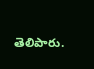తెలిపారు.